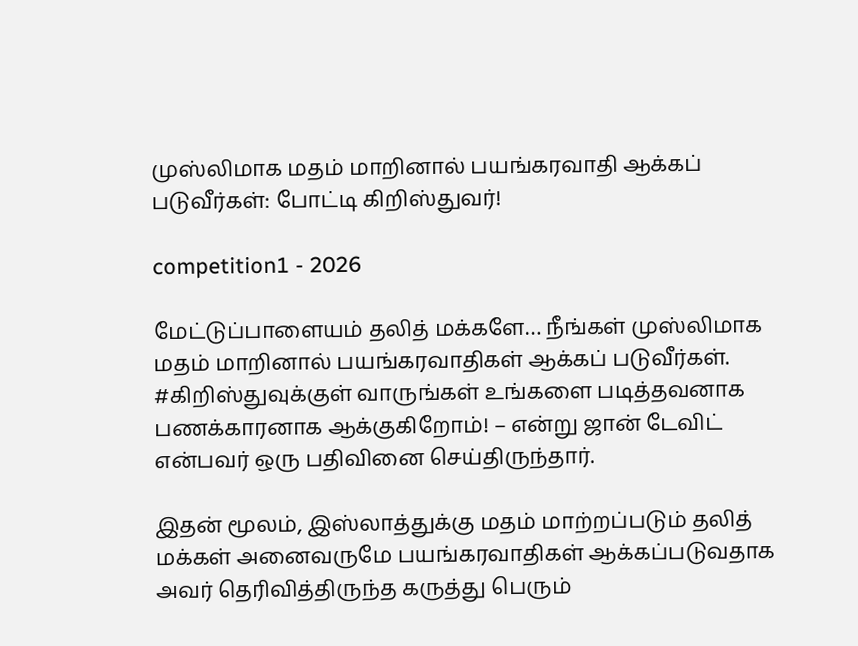முஸ்லிமாக மதம் மாறினால் பயங்கரவாதி ஆக்கப் படுவீர்கள்: போட்டி கிறிஸ்துவர்!

competition1 - 2026

மேட்டுப்பாளையம் தலித் மக்களே… நீங்கள் முஸ்லிமாக மதம் மாறினால் பயங்கரவாதிகள் ஆக்கப் படுவீர்கள். #கிறிஸ்துவுக்குள் வாருங்கள் உங்களை படித்தவனாக பணக்காரனாக ஆக்குகிறோம்! – என்று ஜான் டேவிட் என்பவர் ஒரு பதிவினை செய்திருந்தார்.

இதன் மூலம், இஸ்லாத்துக்கு மதம் மாற்றப்படும் தலித் மக்கள் அனைவருமே பயங்கரவாதிகள் ஆக்கப்படுவதாக அவர் தெரிவித்திருந்த கருத்து பெரும்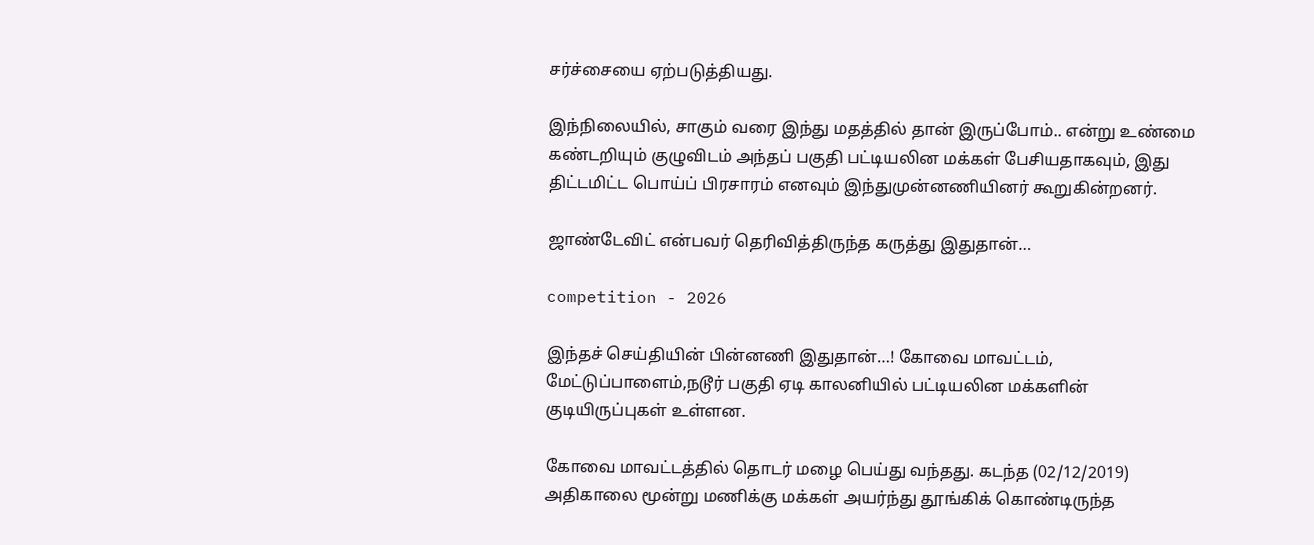சர்ச்சையை ஏற்படுத்தியது.

இந்நிலையில், சாகும் வரை இந்து மதத்தில் தான் இருப்போம்.. என்று உண்மை கண்டறியும் குழுவிடம் அந்தப் பகுதி பட்டியலின மக்கள் பேசியதாகவும், இது திட்டமிட்ட பொய்ப் பிரசாரம் எனவும் இந்துமுன்னணியினர் கூறுகின்றனர்.

ஜாண்டேவிட் என்பவர் தெரிவித்திருந்த கருத்து இதுதான்…

competition - 2026

இந்தச் செய்தியின் பின்னணி இதுதான்…! கோவை மாவட்டம், மேட்டுப்பாளைம்,நடூர் பகுதி ஏடி காலனியில் பட்டியலின மக்களின் குடியிருப்புகள் உள்ளன.

கோவை மாவட்டத்தில் தொடர் மழை பெய்து வந்தது. கடந்த (02/12/2019) அதிகாலை மூன்று மணிக்கு மக்கள் அயர்ந்து தூங்கிக் கொண்டிருந்த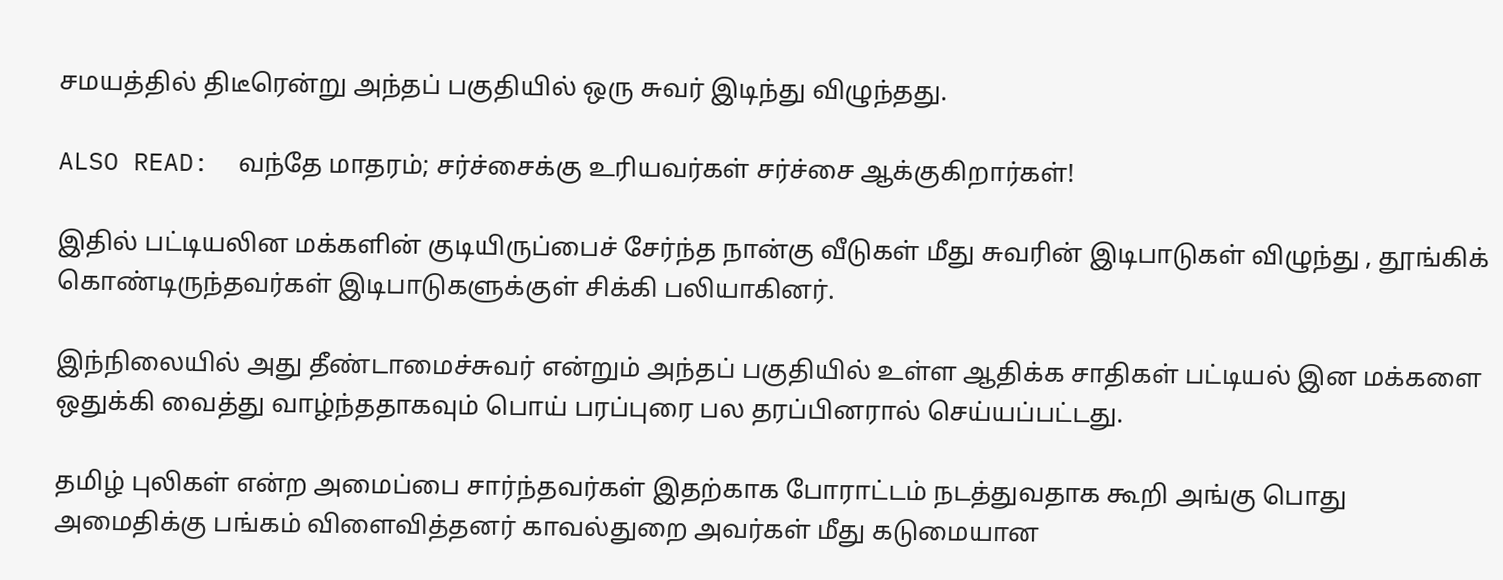சமயத்தில் திடீரென்று அந்தப் பகுதியில் ஒரு சுவர் இடிந்து விழுந்தது.

ALSO READ:  வந்தே மாதரம்; சர்ச்சைக்கு உரியவர்கள் சர்ச்சை ஆக்குகிறார்கள்!

இதில் பட்டியலின மக்களின் குடியிருப்பைச் சேர்ந்த நான்கு வீடுகள் மீது சுவரின் இடிபாடுகள் விழுந்து , தூங்கிக் கொண்டிருந்தவர்கள் இடிபாடுகளுக்குள் சிக்கி பலியாகினர்.

இந்நிலையில் அது தீண்டாமைச்சுவர் என்றும் அந்தப் பகுதியில் உள்ள ஆதிக்க சாதிகள் பட்டியல் இன மக்களை ஒதுக்கி வைத்து வாழ்ந்ததாகவும் பொய் பரப்புரை பல தரப்பினரால் செய்யப்பட்டது.

தமிழ் புலிகள் என்ற அமைப்பை சார்ந்தவர்கள் இதற்காக போராட்டம் நடத்துவதாக கூறி அங்கு பொது அமைதிக்கு பங்கம் விளைவித்தனர் காவல்துறை அவர்கள் மீது கடுமையான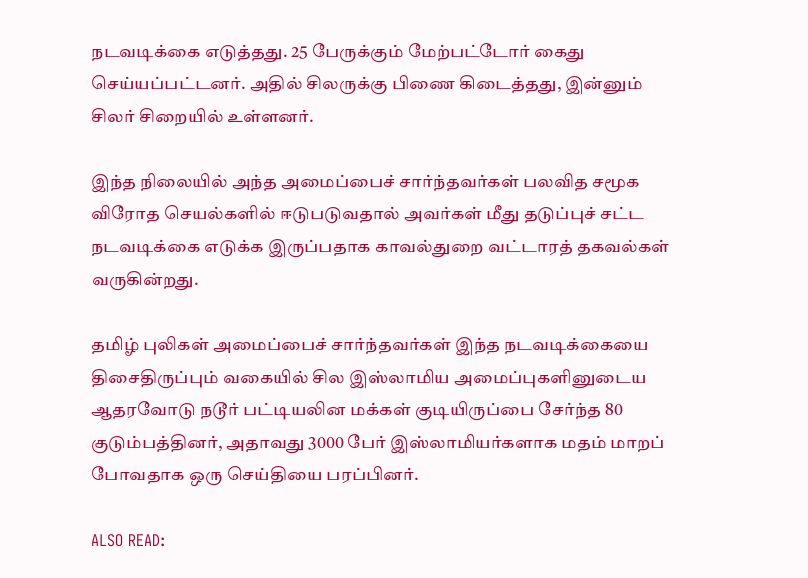நடவடிக்கை எடுத்தது. 25 பேருக்கும் மேற்பட்டோர் கைது செய்யப்பட்டனர். அதில் சிலருக்கு பிணை கிடைத்தது, இன்னும் சிலர் சிறையில் உள்ளனர்.

இந்த நிலையில் அந்த அமைப்பைச் சார்ந்தவர்கள் பலவித சமூக விரோத செயல்களில் ஈடுபடுவதால் அவர்கள் மீது தடுப்புச் சட்ட நடவடிக்கை எடுக்க இருப்பதாக காவல்துறை வட்டாரத் தகவல்கள் வருகின்றது.

தமிழ் புலிகள் அமைப்பைச் சார்ந்தவர்கள் இந்த நடவடிக்கையை திசைதிருப்பும் வகையில் சில இஸ்லாமிய அமைப்புகளினுடைய ஆதரவோடு நடூர் பட்டியலின மக்கள் குடியிருப்பை சேர்ந்த 80 குடும்பத்தினர், அதாவது 3000 பேர் இஸ்லாமியர்களாக மதம் மாறப் போவதாக ஒரு செய்தியை பரப்பினர்.

ALSO READ: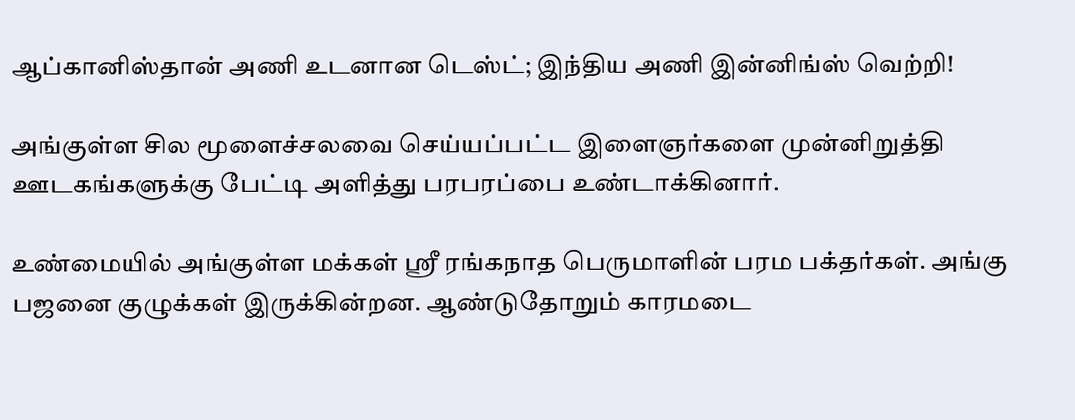ஆப்கானிஸ்தான் அணி உடனான டெஸ்ட்; இந்திய அணி இன்னிங்ஸ் வெற்றி!

அங்குள்ள சில மூளைச்சலவை செய்யப்பட்ட இளைஞர்களை முன்னிறுத்தி ஊடகங்களுக்கு பேட்டி அளித்து பரபரப்பை உண்டாக்கினார்.

உண்மையில் அங்குள்ள மக்கள் ஸ்ரீ ரங்கநாத பெருமாளின் பரம பக்தர்கள். அங்கு பஜனை குழுக்கள் இருக்கின்றன. ஆண்டுதோறும் காரமடை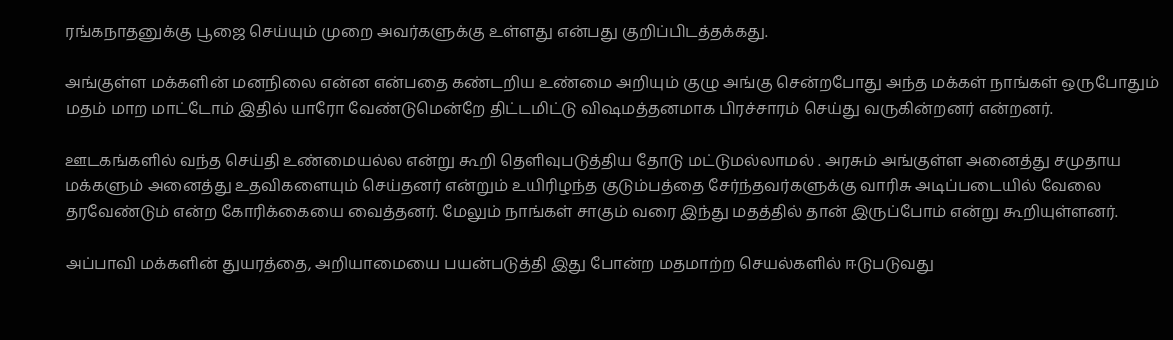ரங்கநாதனுக்கு பூஜை செய்யும் முறை அவர்களுக்கு உள்ளது என்பது குறிப்பிடத்தக்கது.

அங்குள்ள மக்களின் மனநிலை என்ன என்பதை கண்டறிய உண்மை அறியும் குழு அங்கு சென்றபோது அந்த மக்கள் நாங்கள் ஒருபோதும் மதம் மாற மாட்டோம் இதில் யாரோ வேண்டுமென்றே திட்டமிட்டு விஷமத்தனமாக பிரச்சாரம் செய்து வருகின்றனர் என்றனர்.

ஊடகங்களில் வந்த செய்தி உண்மையல்ல என்று கூறி தெளிவுபடுத்திய தோடு மட்டுமல்லாமல் . அரசும் அங்குள்ள அனைத்து சமுதாய மக்களும் அனைத்து உதவிகளையும் செய்தனர் என்றும் உயிரிழந்த குடும்பத்தை சேர்ந்தவர்களுக்கு வாரிசு அடிப்படையில் வேலை தரவேண்டும் என்ற கோரிக்கையை வைத்தனர். மேலும் நாங்கள் சாகும் வரை இந்து மதத்தில் தான் இருப்போம் என்று கூறியுள்ளனர்.

அப்பாவி மக்களின் துயரத்தை, அறியாமையை பயன்படுத்தி இது போன்ற மதமாற்ற செயல்களில் ஈடுபடுவது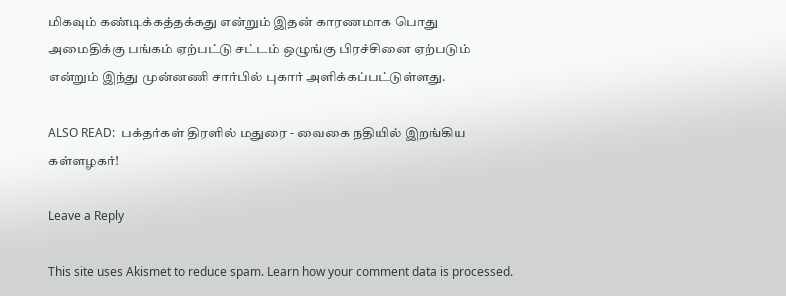மிகவும் கண்டிக்கத்தக்கது என்றும் இதன் காரணமாக பொது அமைதிக்கு பங்கம் ஏற்பட்டு சட்டம் ஒழுங்கு பிரச்சினை ஏற்படும் என்றும் இந்து முன்னணி சார்பில் புகார் அளிக்கப்பட்டுள்ளது.

ALSO READ:  பக்தர்கள் திரளில் மதுரை - வைகை நதியில் இறங்கிய கள்ளழகர்!

Leave a Reply

This site uses Akismet to reduce spam. Learn how your comment data is processed.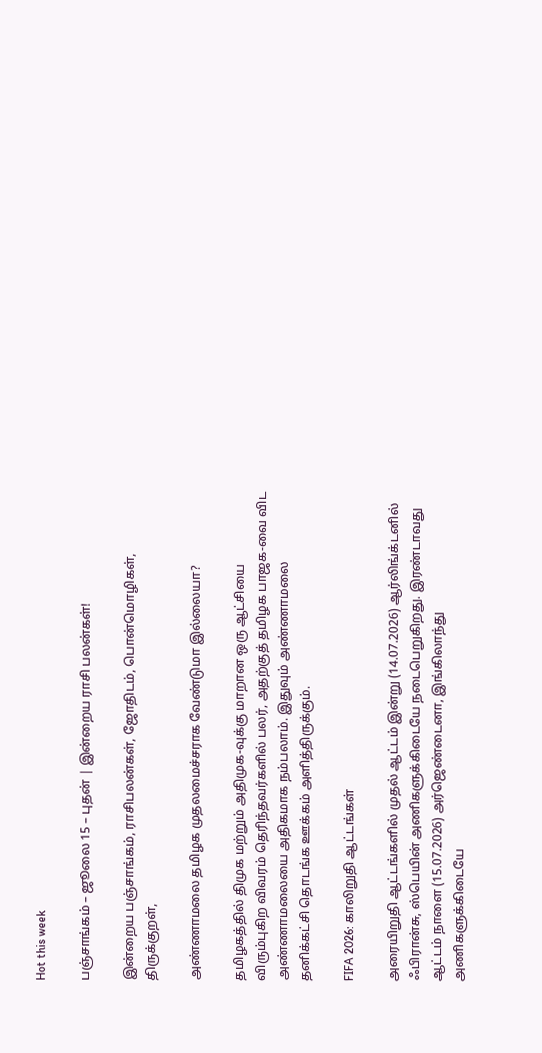Hot this week

பஞ்சாங்கம் – ஜூலை 15 – புதன் | இன்றைய ராசி பலன்கள்!

இன்றைய பஞ்சாங்கம், ராசிபலன்கள், ஜோதிடம், பொன்மொழிகள், திருக்குறள்,

அண்ணாமலை தமிழக முதலமைச்சராக வேண்டுமா இல்லையா?

தமிழகத்தில் திமுக மற்றும் அதிமுக-வுக்கு மாறான ஒரு ஆட்சியை விரும்புகிற விவரம் தெரிந்தவர்களில் பலர், அதற்குத் தமிழக பாஜக-வை விட அண்ணாமலையை அதிகமாக நம்பலாம். இதுவும் அண்ணாமலை தனிக்கட்சி தொடங்க ஊக்கம் அளித்திருக்கும்.

FIFA 2026: காலிறுதி ஆட்டங்கள்

அரையிறுதி ஆட்டங்களில் முதல் ஆட்டம் இன்று (14.07.2026) ஆர்லிங்க்டனில் ஃபிரான்சு, ஸ்பெயின் அணிகளுக்கிடையே நடைபெறுகிறது. இரண்டாவது ஆட்டம் நாளை (15.07.2026) அர்ஜெண்டைனா, இங்கிலாந்து அணிகளுக்கிடையே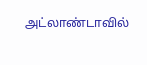அட்லாண்டாவில்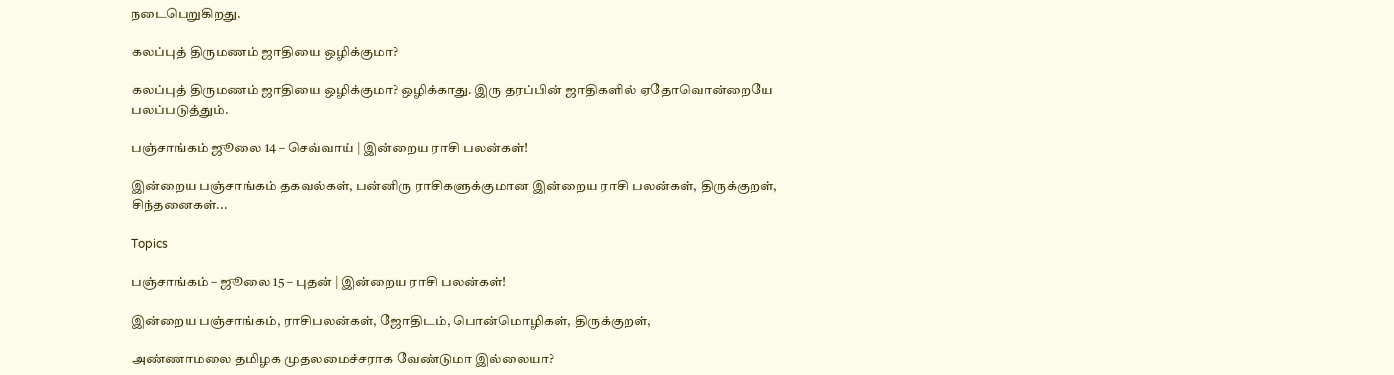நடைபெறுகிறது.

கலப்புத் திருமணம் ஜாதியை ஒழிக்குமா?

கலப்புத் திருமணம் ஜாதியை ஒழிக்குமா? ஒழிக்காது. இரு தரப்பின் ஜாதிகளில் ஏதோவொன்றையே பலப்படுத்தும்.

பஞ்சாங்கம் ஜூலை 14 – செவ்வாய் | இன்றைய ராசி பலன்கள்!

இன்றைய பஞ்சாங்கம் தகவல்கள், பன்னிரு ராசிகளுக்குமான இன்றைய ராசி பலன்கள், திருக்குறள், சிந்தனைகள்...

Topics

பஞ்சாங்கம் – ஜூலை 15 – புதன் | இன்றைய ராசி பலன்கள்!

இன்றைய பஞ்சாங்கம், ராசிபலன்கள், ஜோதிடம், பொன்மொழிகள், திருக்குறள்,

அண்ணாமலை தமிழக முதலமைச்சராக வேண்டுமா இல்லையா?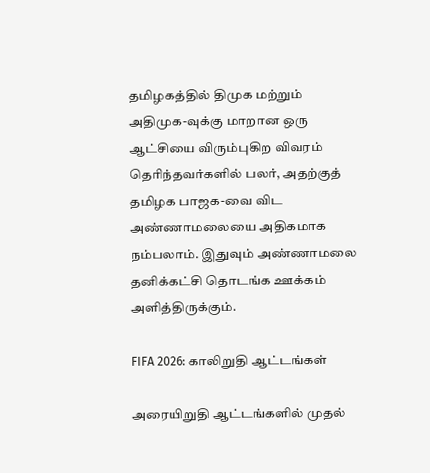தமிழகத்தில் திமுக மற்றும் அதிமுக-வுக்கு மாறான ஒரு ஆட்சியை விரும்புகிற விவரம் தெரிந்தவர்களில் பலர், அதற்குத் தமிழக பாஜக-வை விட அண்ணாமலையை அதிகமாக நம்பலாம். இதுவும் அண்ணாமலை தனிக்கட்சி தொடங்க ஊக்கம் அளித்திருக்கும்.

FIFA 2026: காலிறுதி ஆட்டங்கள்

அரையிறுதி ஆட்டங்களில் முதல்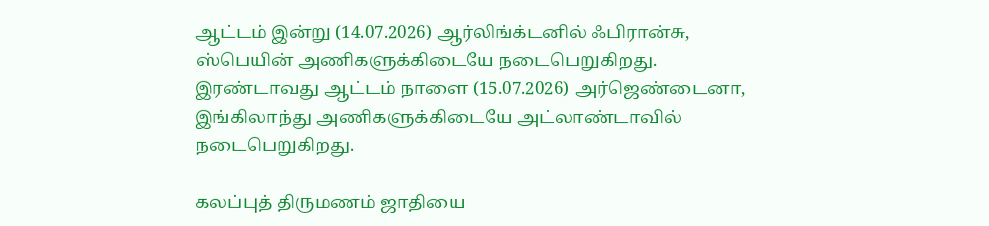ஆட்டம் இன்று (14.07.2026) ஆர்லிங்க்டனில் ஃபிரான்சு, ஸ்பெயின் அணிகளுக்கிடையே நடைபெறுகிறது. இரண்டாவது ஆட்டம் நாளை (15.07.2026) அர்ஜெண்டைனா, இங்கிலாந்து அணிகளுக்கிடையே அட்லாண்டாவில் நடைபெறுகிறது.

கலப்புத் திருமணம் ஜாதியை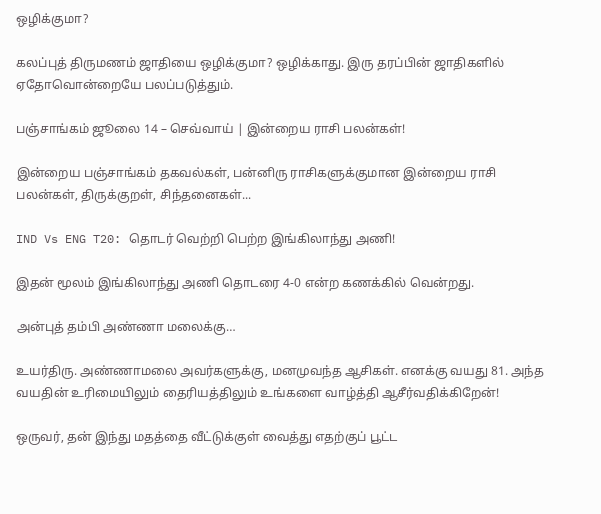ஒழிக்குமா?

கலப்புத் திருமணம் ஜாதியை ஒழிக்குமா? ஒழிக்காது. இரு தரப்பின் ஜாதிகளில் ஏதோவொன்றையே பலப்படுத்தும்.

பஞ்சாங்கம் ஜூலை 14 – செவ்வாய் | இன்றைய ராசி பலன்கள்!

இன்றைய பஞ்சாங்கம் தகவல்கள், பன்னிரு ராசிகளுக்குமான இன்றைய ராசி பலன்கள், திருக்குறள், சிந்தனைகள்...

IND Vs ENG T20: தொடர் வெற்றி பெற்ற இங்கிலாந்து அணி!

இதன் மூலம் இங்கிலாந்து அணி தொடரை 4-0 என்ற கணக்கில் வென்றது.

அன்புத் தம்பி அண்ணா மலைக்கு…

உயர்திரு. அண்ணாமலை அவர்களுக்கு, மனமுவந்த ஆசிகள். எனக்கு வயது 81. அந்த வயதின் உரிமையிலும் தைரியத்திலும் உங்களை வாழ்த்தி ஆசீர்வதிக்கிறேன்!

ஒருவர், தன் இந்து மதத்தை வீட்டுக்குள் வைத்து எதற்குப் பூட்ட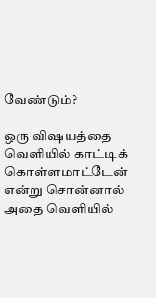வேண்டும்?

ஒரு விஷயத்தை வெளியில் காட்டிக் கொள்ளமாட்டேன் என்று சொன்னால் அதை வெளியில்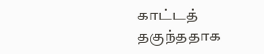காட்டத் தகுந்ததாக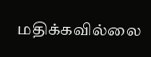மதிக்கவில்லை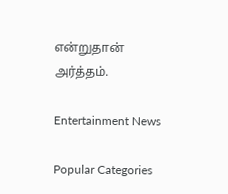என்றுதான் அர்த்தம்.

Entertainment News

Popular Categories